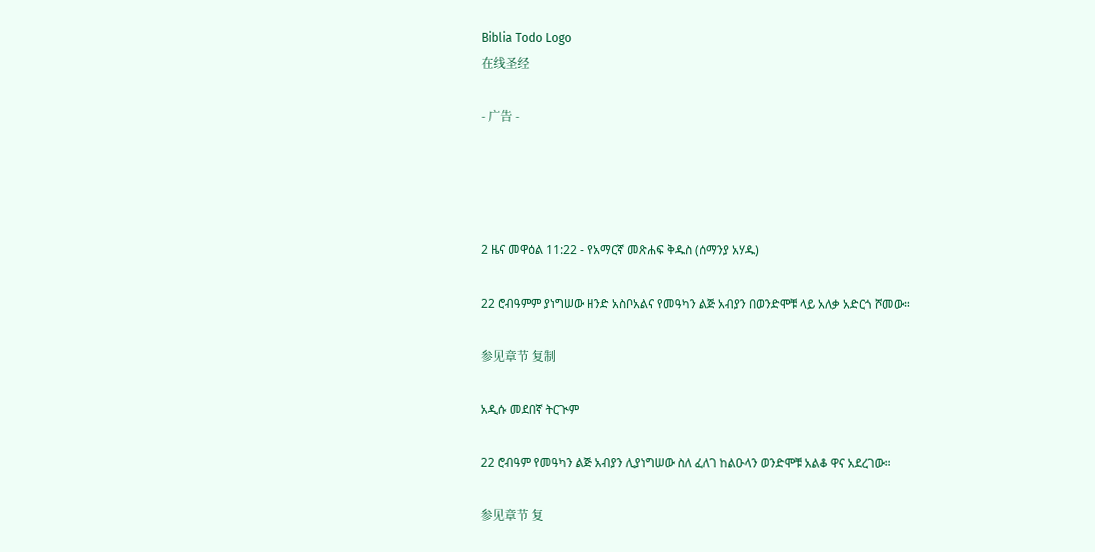Biblia Todo Logo
在线圣经

- 广告 -




2 ዜና መዋዕል 11:22 - የአማርኛ መጽሐፍ ቅዱስ (ሰማንያ አሃዱ)

22 ሮብዓምም ያነግሠው ዘንድ አስቦአልና የመዓካን ልጅ አብያን በወንድሞቹ ላይ አለቃ አድርጎ ሾመው።

参见章节 复制

አዲሱ መደበኛ ትርጒም

22 ሮብዓም የመዓካን ልጅ አብያን ሊያነግሠው ስለ ፈለገ ከልዑላን ወንድሞቹ አልቆ ዋና አደረገው።

参见章节 复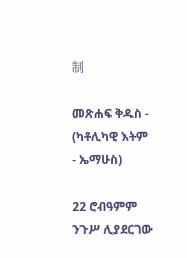制

መጽሐፍ ቅዱስ - (ካቶሊካዊ እትም - ኤማሁስ)

22 ሮብዓምም ንጉሥ ሊያደርገው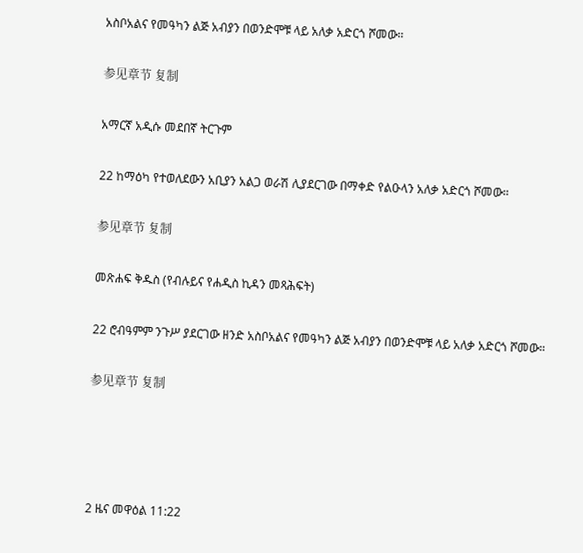አስቦአልና የመዓካን ልጅ አብያን በወንድሞቹ ላይ አለቃ አድርጎ ሾመው።

参见章节 复制

አማርኛ አዲሱ መደበኛ ትርጉም

22 ከማዕካ የተወለደውን አቢያን አልጋ ወራሽ ሊያደርገው በማቀድ የልዑላን አለቃ አድርጎ ሾመው።

参见章节 复制

መጽሐፍ ቅዱስ (የብሉይና የሐዲስ ኪዳን መጻሕፍት)

22 ሮብዓምም ንጉሥ ያደርገው ዘንድ አስቦአልና የመዓካን ልጅ አብያን በወንድሞቹ ላይ አለቃ አድርጎ ሾመው።

参见章节 复制




2 ዜና መዋዕል 11:22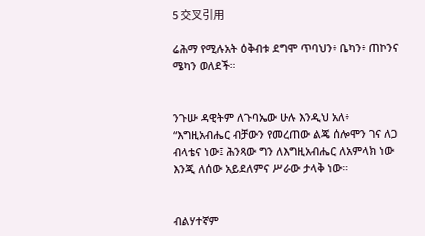5 交叉引用

ሬሕማ የሚሉአት ዕቅብቱ ደግሞ ጥባህን፥ ቤካን፥ ጠኮንና ሜካን ወለደች።


ንጉሡ ዳዊትም ለጉባኤው ሁሉ እንዲህ አለ፥ “እግዚአብሔር ብቻውን የመረጠው ልጄ ሰሎሞን ገና ለጋ ብላቴና ነው፤ ሕንጻው ግን ለእግዚአብሔር ለአምላክ ነው እንጂ ለሰው አይደለምና ሥራው ታላቅ ነው።


ብልሃተኛም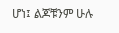ሆነ፤ ልጆቹንም ሁሉ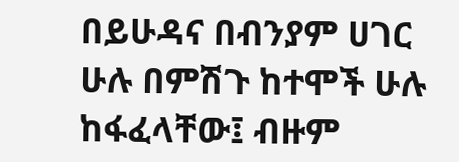በይሁዳና በብንያም ሀገር ሁሉ በምሽጉ ከተሞች ሁሉ ከፋፈላቸው፤ ብዙም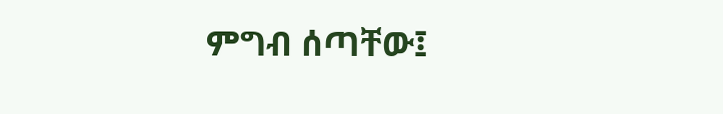ምግብ ሰጣቸው፤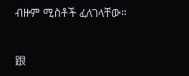ብዙም ሚስቶች ፈለገላቸው።


跟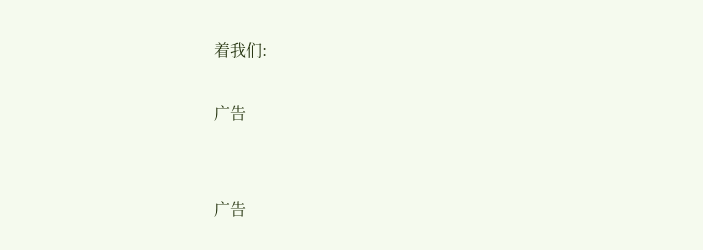着我们:

广告


广告